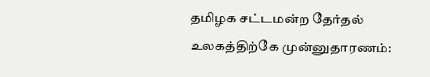தமிழக சட்டமன்ற தேர்தல் உலகத்திற்கே முன்னுதாரணம்: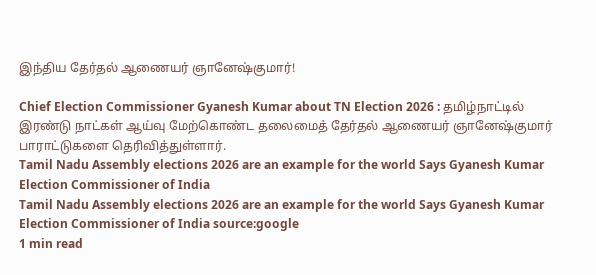இந்திய தேர்தல் ஆணையர் ஞானேஷ்குமார்!

Chief Election Commissioner Gyanesh Kumar about TN Election 2026 : தமிழ்நாட்டில் இரண்டு நாட்கள் ஆய்வு மேற்கொண்ட தலைமைத் தேர்தல் ஆணையர் ஞானேஷ்குமார் பாராட்டுகளை தெரிவித்துள்ளார்.
Tamil Nadu Assembly elections 2026 are an example for the world Says Gyanesh Kumar Election Commissioner of India
Tamil Nadu Assembly elections 2026 are an example for the world Says Gyanesh Kumar Election Commissioner of India source:google
1 min read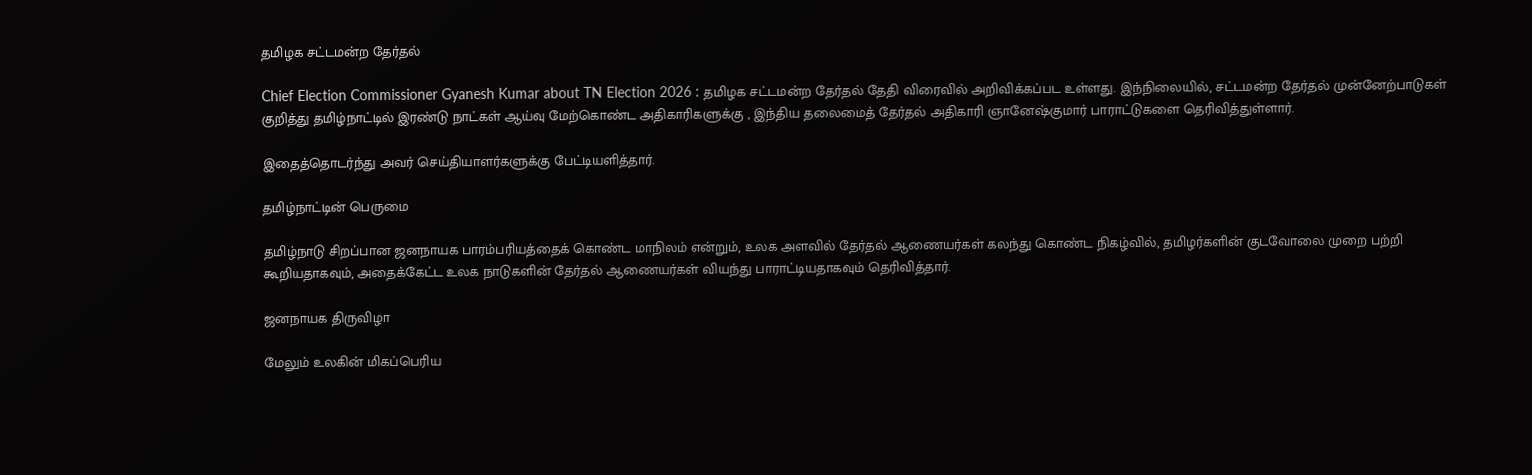தமிழக சட்டமன்ற தேர்தல்

Chief Election Commissioner Gyanesh Kumar about TN Election 2026 : தமிழக சட்டமன்ற தேர்தல் தேதி விரைவில் அறிவிக்கப்பட உள்ளது. இந்நிலையில், சட்டமன்ற தேர்தல் முன்னேற்பாடுகள் குறித்து தமிழ்நாட்டில் இரண்டு நாட்கள் ஆய்வு மேற்கொண்ட அதிகாரிகளுக்கு , இந்திய தலைமைத் தேர்தல் அதிகாரி ஞானேஷ்குமார் பாராட்டுகளை தெரிவித்துள்ளார்.

இதைத்தொடர்ந்து அவர் செய்தியாளர்களுக்கு பேட்டியளித்தார்.

தமிழ்நாட்டின் பெருமை

தமிழ்நாடு சிறப்பான ஜனநாயக பாரம்பரியத்தைக் கொண்ட மாநிலம் என்றும், உலக அளவில் தேர்தல் ஆணையர்கள் கலந்து கொண்ட நிகழ்வில், தமிழர்களின் குடவோலை முறை பற்றி கூறியதாகவும், அதைக்கேட்ட உலக நாடுகளின் தேர்தல் ஆணையர்கள் வியந்து பாராட்டியதாகவும் தெரிவித்தார்.

ஜனநாயக திருவிழா

மேலும் உலகின் மிகப்பெரிய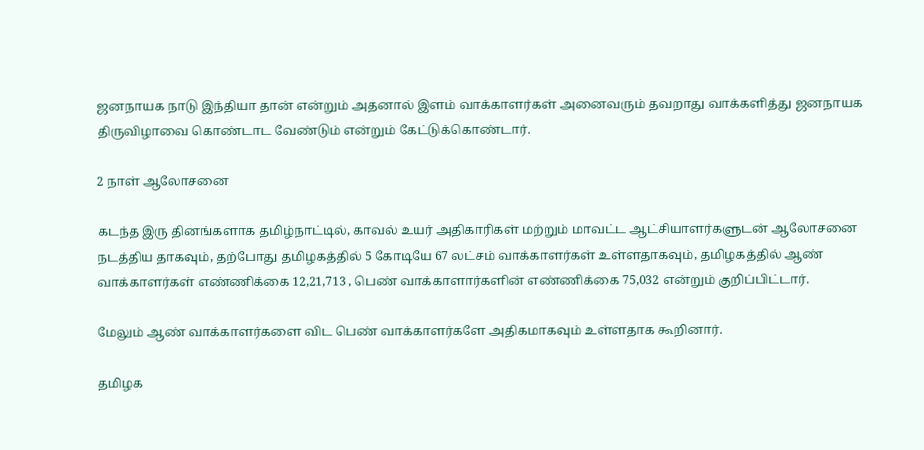ஜனநாயக நாடு இந்தியா தான் என்றும் அதனால் இளம் வாக்காளர்கள் அனைவரும் தவறாது வாக்களித்து ஜனநாயக திருவிழாவை கொண்டாட வேண்டும் என்றும் கேட்டுக்கொண்டார்.

2 நாள் ஆலோசனை

கடந்த இரு தினங்களாக தமிழ்நாட்டில், காவல் உயர் அதிகாரிகள் மற்றும் மாவட்ட ஆட்சியாளர்களுடன் ஆலோசனை நடத்திய தாகவும், தற்போது தமிழகத்தில் 5 கோடியே 67 லட்சம் வாக்காளர்கள் உள்ளதாகவும், தமிழகத்தில் ஆண் வாக்காளர்கள் எண்ணிக்கை 12,21,713 , பெண் வாக்காளார்களின் எண்ணிக்கை 75,032 என்றும் குறிப்பிட்டார்.

மேலும் ஆண் வாக்காளர்களை விட பெண் வாக்காளர்களே அதிகமாகவும் உள்ளதாக கூறினார்.

தமிழக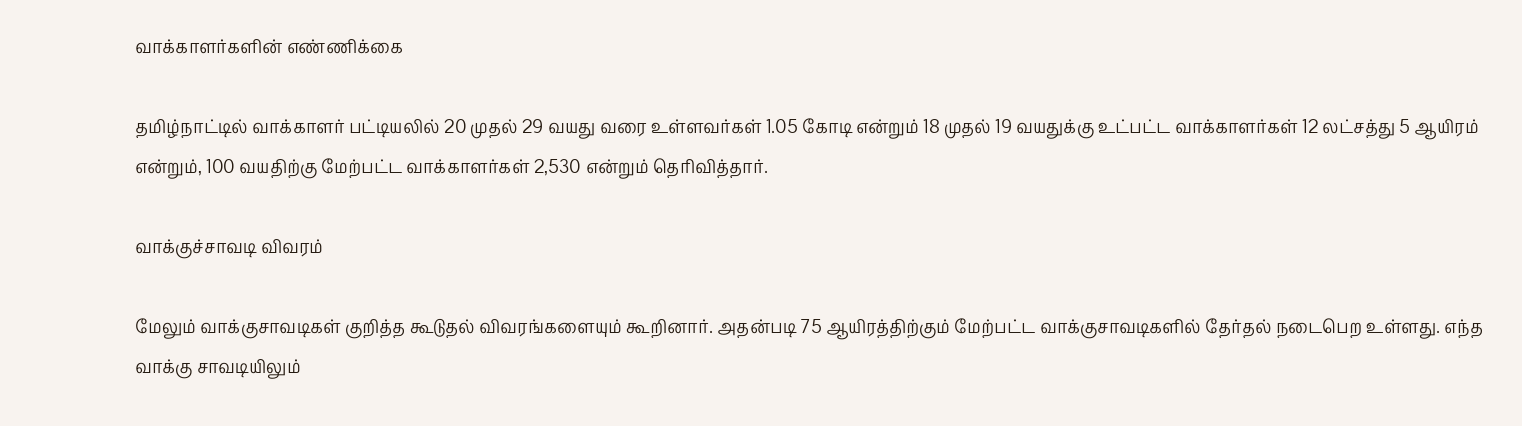வாக்காளர்களின் எண்ணிக்கை

தமிழ்நாட்டில் வாக்காளர் பட்டியலில் 20 முதல் 29 வயது வரை உள்ளவர்கள் 1.05 கோடி என்றும் 18 முதல் 19 வயதுக்கு உட்பட்ட வாக்காளர்கள் 12 லட்சத்து 5 ஆயிரம் என்றும், 100 வயதிற்கு மேற்பட்ட வாக்காளர்கள் 2,530 என்றும் தெரிவித்தார்.

வாக்குச்சாவடி விவரம்

மேலும் வாக்குசாவடிகள் குறித்த கூடுதல் விவரங்களையும் கூறினார். அதன்படி 75 ஆயிரத்திற்கும் மேற்பட்ட வாக்குசாவடிகளில் தேர்தல் நடைபெற உள்ளது. எந்த வாக்கு சாவடியிலும்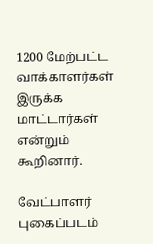1200 மேற்பட்ட வாக்காளர்கள் இருக்க மாட்டார்கள் என்றும் கூறினார்.

வேட்பாளர் புகைப்படம்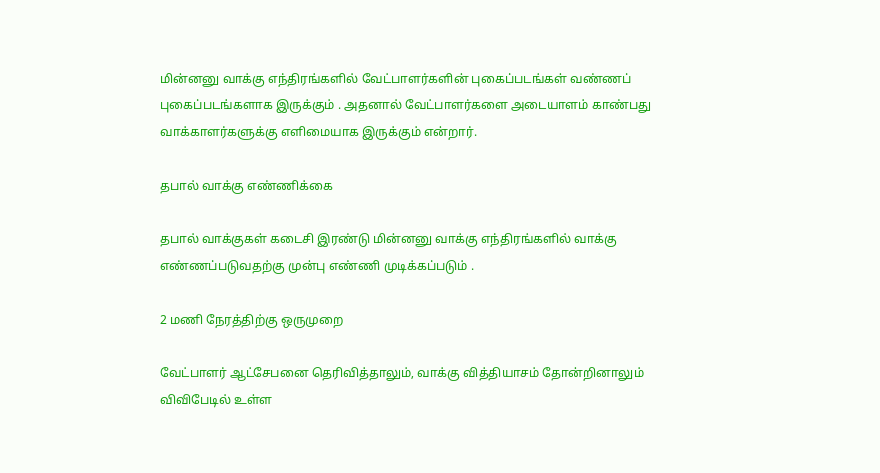மின்னனு வாக்கு எந்திரங்களில் வேட்பாளர்களின் புகைப்படங்கள் வண்ணப் புகைப்படங்களாக இருக்கும் . அதனால் வேட்பாளர்களை அடையாளம் காண்பது வாக்காளர்களுக்கு எளிமையாக இருக்கும் என்றார்.

தபால் வாக்கு எண்ணிக்கை

தபால் வாக்குகள் கடைசி இரண்டு மின்னனு வாக்கு எந்திரங்களில் வாக்கு எண்ணப்படுவதற்கு முன்பு எண்ணி முடிக்கப்படும் .

2 மணி நேரத்திற்கு ஒருமுறை

வேட்பாளர் ஆட்சேபனை தெரிவித்தாலும், வாக்கு வித்தியாசம் தோன்றினாலும் விவிபேடில் உள்ள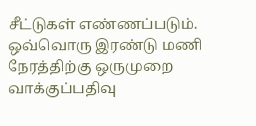சீட்டுகள் எண்ணப்படும். ஒவ்வொரு இரண்டு மணி நேரத்திற்கு ஒருமுறை வாக்குப்பதிவு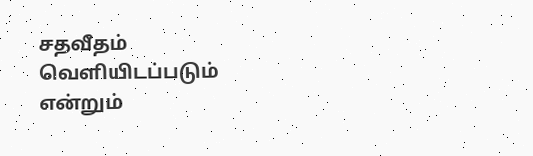சதவீதம் வெளியிடப்படும் என்றும்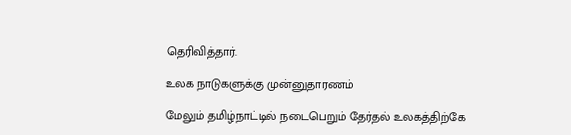தெரிவித்தார்.

உலக நாடுகளுக்கு முன்னுதாரணம்

மேலும் தமிழ்நாட்டில் நடைபெறும் தேர்தல் உலகத்திற்கே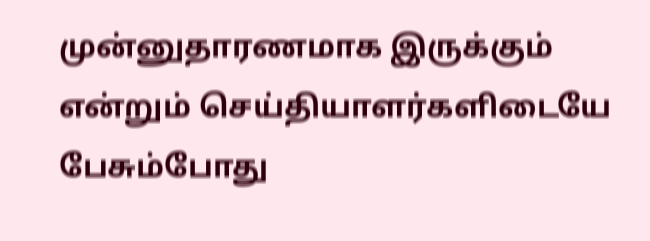முன்னுதாரணமாக இருக்கும் என்றும் செய்தியாளர்களிடையே பேசும்போது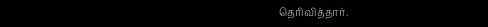தெரிவித்தார்.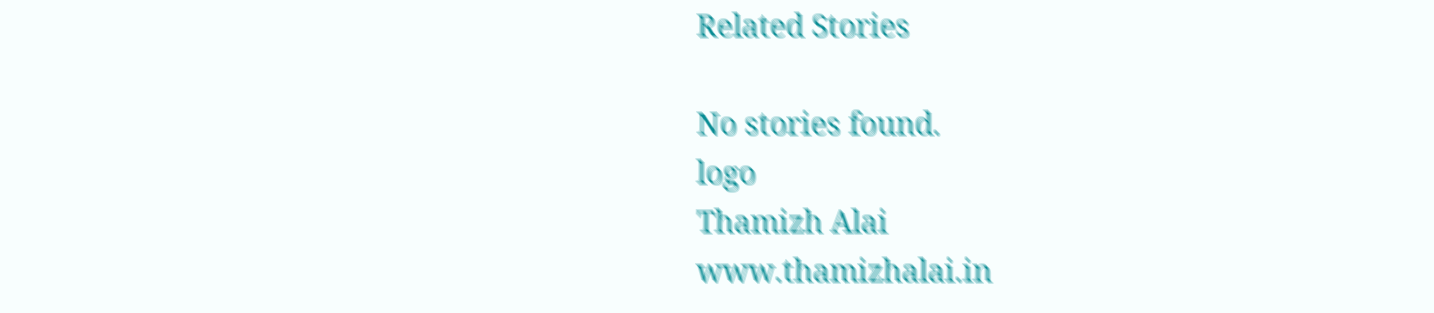Related Stories

No stories found.
logo
Thamizh Alai
www.thamizhalai.in